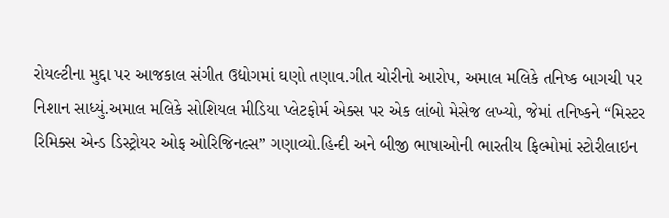રોયલ્ટીના મુદ્દા પર આજકાલ સંગીત ઉદ્યોગમાં ઘણો તણાવ.ગીત ચોરીનો આરોપ, અમાલ મલિકે તનિષ્ક બાગચી પર નિશાન સાધ્યું.અમાલ મલિકે સોશિયલ મીડિયા પ્લેટફોર્મ એક્સ પર એક લાંબો મેસેજ લખ્યો, જેમાં તનિષ્કને “મિસ્ટર રિમિક્સ એન્ડ ડિસ્ટ્રોયર ઓફ ઓરિજિનલ્સ” ગણાવ્યો.હિન્દી અને બીજી ભાષાઓની ભારતીય ફિલ્મોમાં સ્ટોરીલાઇન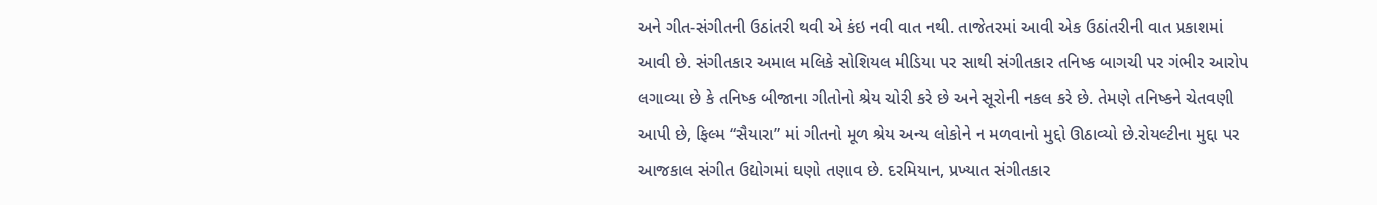અને ગીત-સંગીતની ઉઠાંતરી થવી એ કંઇ નવી વાત નથી. તાજેતરમાં આવી એક ઉઠાંતરીની વાત પ્રકાશમાં આવી છે. સંગીતકાર અમાલ મલિકે સોશિયલ મીડિયા પર સાથી સંગીતકાર તનિષ્ક બાગચી પર ગંભીર આરોપ લગાવ્યા છે કે તનિષ્ક બીજાના ગીતોનો શ્રેય ચોરી કરે છે અને સૂરોની નકલ કરે છે. તેમણે તનિષ્કને ચેતવણી આપી છે, ફિલ્મ “સૈયારા” માં ગીતનો મૂળ શ્રેય અન્ય લોકોને ન મળવાનો મુદ્દો ઊઠાવ્યો છે.રોયલ્ટીના મુદ્દા પર આજકાલ સંગીત ઉદ્યોગમાં ઘણો તણાવ છે. દરમિયાન, પ્રખ્યાત સંગીતકાર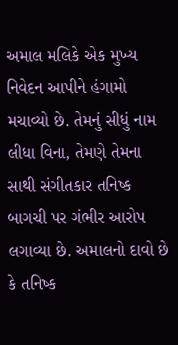અમાલ મલિકે એક મુખ્ય નિવેદન આપીને હંગામો મચાવ્યો છે. તેમનું સીધું નામ લીધા વિના, તેમણે તેમના સાથી સંગીતકાર તનિષ્ક બાગચી પર ગંભીર આરોપ લગાવ્યા છે. અમાલનો દાવો છે કે તનિષ્ક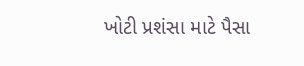ખોટી પ્રશંસા માટે પૈસા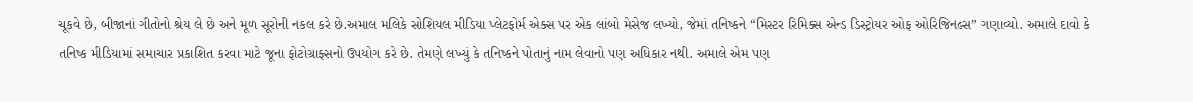ચૂકવે છે, બીજાનાં ગીતોનો શ્રેય લે છે અને મૂળ સૂરોની નકલ કરે છે.અમાલ મલિકે સોશિયલ મીડિયા પ્લેટફોર્મ એક્સ પર એક લાંબો મેસેજ લખ્યો, જેમાં તનિષ્કને “મિસ્ટર રિમિક્સ એન્ડ ડિસ્ટ્રોયર ઓફ ઓરિજિનલ્સ” ગણાવ્યો. અમાલે દાવો કે તનિષ્ક મીડિયામાં સમાચાર પ્રકાશિત કરવા માટે જૂના ફોટોગ્રાફ્સનો ઉપયોગ કરે છે. તેમણે લખ્યું કે તનિષ્કને પોતાનું નામ લેવાનો પણ અધિકાર નથી. અમાલે એમ પણ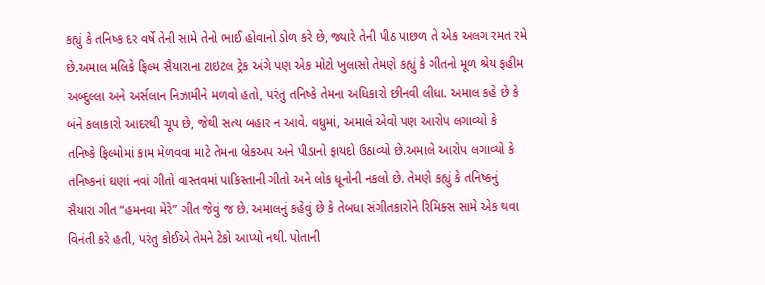કહ્યું કે તનિષ્ક દર વર્ષે તેની સામે તેનો ભાઈ હોવાનો ડોળ કરે છે, જ્યારે તેની પીઠ પાછળ તે એક અલગ રમત રમે છે.અમાલ મલિકે ફિલ્મ સૈયારાના ટાઇટલ ટ્રેક અંગે પણ એક મોટો ખુલાસો તેમણે કહ્યું કે ગીતનો મૂળ શ્રેય ફહીમ અબ્દુલ્લા અને અર્સલાન નિઝામીને મળવો હતો, પરંતુ તનિષ્કે તેમના અધિકારો છીનવી લીધા. અમાલ કહે છે કે બંને કલાકારો આદરથી ચૂપ છે, જેથી સત્ય બહાર ન આવે. વધુમાં, અમાલે એવો પણ આરોપ લગાવ્યો કે તનિષ્કે ફિલ્મોમાં કામ મેળવવા માટે તેમના બ્રેકઅપ અને પીડાનો ફાયદો ઉઠાવ્યો છે.અમાલે આરોપ લગાવ્યો કે તનિષ્કનાં ઘણાં નવાં ગીતો વાસ્તવમાં પાકિસ્તાની ગીતો અને લોક ધૂનોની નકલો છે. તેમણે કહ્યું કે તનિષ્કનું સૈયારા ગીત “હમનવા મેરે” ગીત જેવું જ છે. અમાલનું કહેવું છે કે તેબધા સંગીતકારોને રિમિક્સ સામે એક થવા વિનંતી કરે હતી, પરંતુ કોઈએ તેમને ટેકો આપ્યો નથી. પોતાની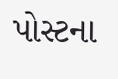પોસ્ટના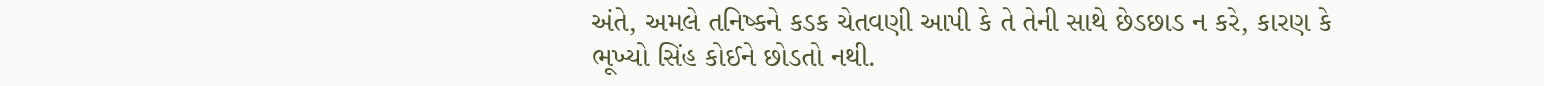અંતે, અમલે તનિષ્કને કડક ચેતવણી આપી કે તે તેની સાથે છેડછાડ ન કરે, કારણ કે ભૂખ્યો સિંહ કોઈને છોડતો નથી.